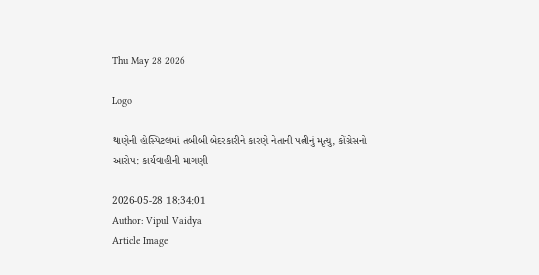Thu May 28 2026

Logo

થાણેની હોસ્પિટલમાં તબીબી બેદરકારીને કારણે નેતાની પત્નીનું મૃત્યુ, કોંગ્રેસનો આરોપ: કાર્યવાહીની માગણી

2026-05-28 18:34:01
Author: Vipul Vaidya
Article Image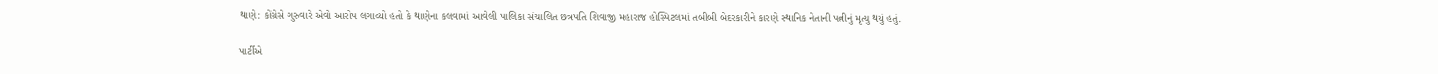થાણે: કોંગ્રેસે ગુરુવારે એવો આરોપ લગાવ્યો હતો કે થાણેના કલવામાં આવેલી પાલિકા સંચાલિત છત્રપતિ શિવાજી મહારાજ હોસ્પિટલમાં તબીબી બેદરકારીને કારણે સ્થાનિક નેતાની પત્નીનું મૃત્યુ થયું હતું.

પાર્ટીએ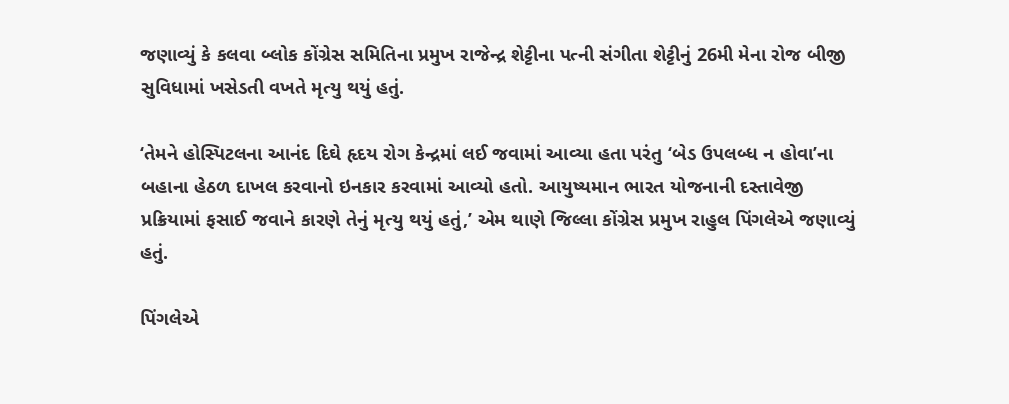જણાવ્યું કે કલવા બ્લોક કોંગ્રેસ સમિતિના પ્રમુખ રાજેન્દ્ર શેટ્ટીના પત્ની સંગીતા શેટ્ટીનું 26મી મેના રોજ બીજી સુવિધામાં ખસેડતી વખતે મૃત્યુ થયું હતું.

‘તેમને હોસ્પિટલના આનંદ દિઘે હૃદય રોગ કેન્દ્રમાં લઈ જવામાં આવ્યા હતા પરંતુ ‘બેડ ઉપલબ્ધ ન હોવા’ના બહાના હેઠળ દાખલ કરવાનો ઇનકાર કરવામાં આવ્યો હતો. આયુષ્યમાન ભારત યોજનાની દસ્તાવેજી પ્રક્રિયામાં ફસાઈ જવાને કારણે તેનું મૃત્યુ થયું હતું,’ એમ થાણે જિલ્લા કોંગ્રેસ પ્રમુખ રાહુલ પિંગલેએ જણાવ્યું હતું.

પિંગલેએ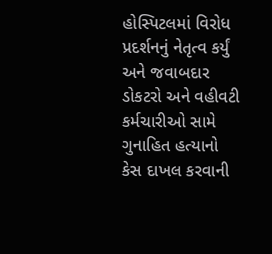હોસ્પિટલમાં વિરોધ પ્રદર્શનનું નેતૃત્વ કર્યું અને જવાબદાર ડોકટરો અને વહીવટી કર્મચારીઓ સામે ગુનાહિત હત્યાનો કેસ દાખલ કરવાની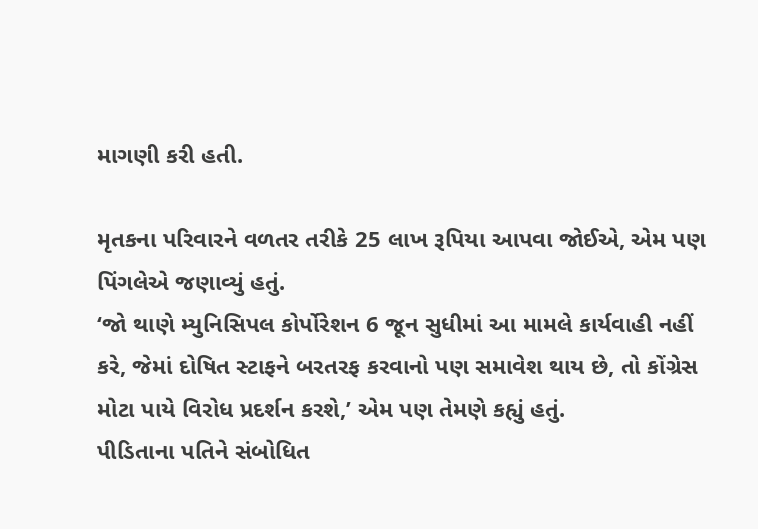માગણી કરી હતી.

મૃતકના પરિવારને વળતર તરીકે 25 લાખ રૂપિયા આપવા જોઈએ, એમ પણ પિંગલેએ જણાવ્યું હતું.
‘જો થાણે મ્યુનિસિપલ કોર્પોરેશન 6 જૂન સુધીમાં આ મામલે કાર્યવાહી નહીં કરે, જેમાં દોષિત સ્ટાફને બરતરફ કરવાનો પણ સમાવેશ થાય છે, તો કોંગ્રેસ મોટા પાયે વિરોધ પ્રદર્શન કરશે,’ એમ પણ તેમણે કહ્યું હતું.
પીડિતાના પતિને સંબોધિત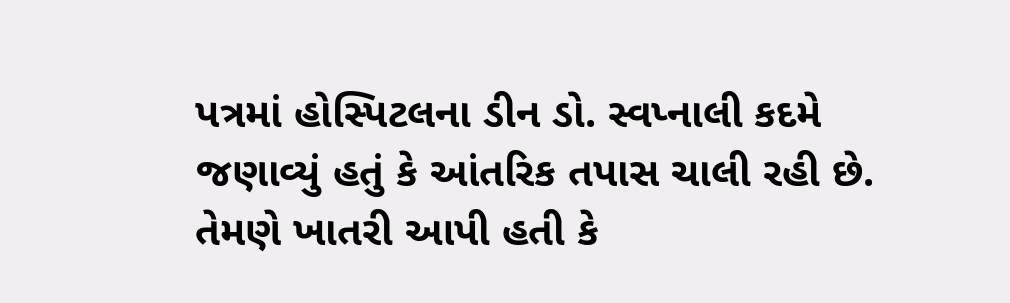પત્રમાં હોસ્પિટલના ડીન ડો. સ્વપ્નાલી કદમે જણાવ્યું હતું કે આંતરિક તપાસ ચાલી રહી છે. તેમણે ખાતરી આપી હતી કે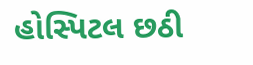હોસ્પિટલ છઠી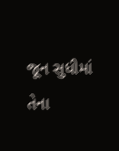જૂન સુધીમાં તેના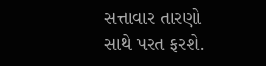સત્તાવાર તારણો સાથે પરત ફરશે.